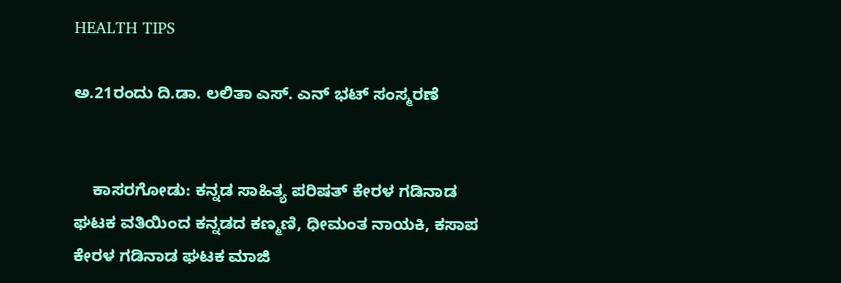HEALTH TIPS

ಅ.21ರಂದು ದಿ.ಡಾ. ಲಲಿತಾ ಎಸ್. ಎನ್ ಭಟ್ ಸಂಸ್ಮರಣೆ


    ಕಾಸರಗೋಡು: ಕನ್ನಡ ಸಾಹಿತ್ಯ ಪರಿಷತ್ ಕೇರಳ ಗಡಿನಾಡ ಘಟಕ ವತಿಯಿಂದ ಕನ್ನಡದ ಕಣ್ಮಣಿ, ಧೀಮಂತ ನಾಯಕಿ, ಕಸಾಪ ಕೇರಳ ಗಡಿನಾಡ ಘಟಕ ಮಾಜಿ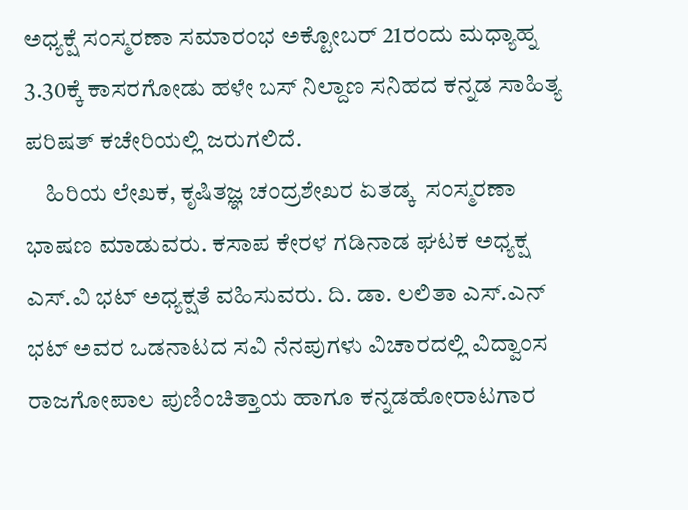ಅಧ್ಯಕ್ಷೆ ಸಂಸ್ಮರಣಾ ಸಮಾರಂಭ ಅಕ್ಟೋಬರ್ 21ರಂದು ಮಧ್ಯಾಹ್ನ 3.30ಕ್ಕೆ ಕಾಸರಗೋಡು ಹಳೇ ಬಸ್ ನಿಲ್ದಾಣ ಸನಿಹದ ಕನ್ನಡ ಸಾಹಿತ್ಯ ಪರಿಷತ್ ಕಚೇರಿಯಲ್ಲಿ ಜರುಗಲಿದೆ.
    ಹಿರಿಯ ಲೇಖಕ, ಕೃಷಿತಜ್ಞ ಚಂದ್ರಶೇಖರ ಏತಡ್ಕ  ಸಂಸ್ಮರಣಾ ಭಾಷಣ ಮಾಡುವರು. ಕಸಾಪ ಕೇರಳ ಗಡಿನಾಡ ಘಟಕ ಅಧ್ಯಕ್ಷ ಎಸ್.ವಿ ಭಟ್ ಅಧ್ಯಕ್ಷತೆ ವಹಿಸುವರು. ದಿ. ಡಾ. ಲಲಿತಾ ಎಸ್.ಎನ್ ಭಟ್ ಅವರ ಒಡನಾಟದ ಸವಿ ನೆನಪುಗಳು ವಿಚಾರದಲ್ಲಿ ವಿದ್ವಾಂಸ ರಾಜಗೋಪಾಲ ಪುಣಿಂಚಿತ್ತಾಯ ಹಾಗೂ ಕನ್ನಡಹೋರಾಟಗಾರ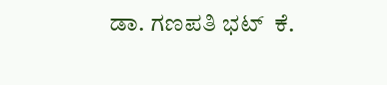ಡಾ. ಗಣಪತಿ ಭಟ್  ಕೆ.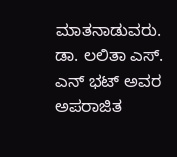ಮಾತನಾಡುವರು.  ಡಾ. ಲಲಿತಾ ಎಸ್. ಎನ್ ಭಟ್ ಅವರ ಅಪರಾಜಿತ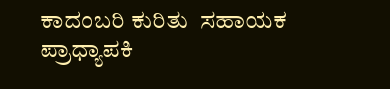ಕಾದಂಬರಿ ಕುರಿತು  ಸಹಾಯಕ ಪ್ರಾಧ್ಯಾಪಕಿ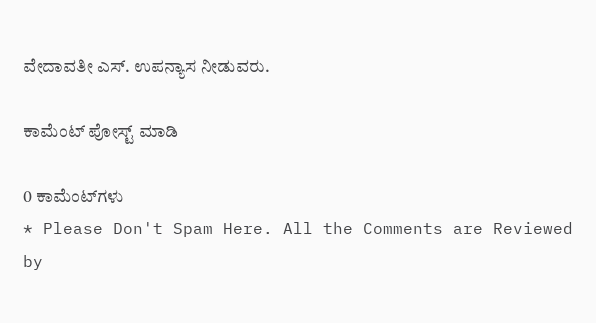ವೇದಾವತೀ ಎಸ್. ಉಪನ್ಯಾಸ ನೀಡುವರು.

ಕಾಮೆಂಟ್‌‌ ಪೋಸ್ಟ್‌ ಮಾಡಿ

0 ಕಾಮೆಂಟ್‌ಗಳು
* Please Don't Spam Here. All the Comments are Reviewed by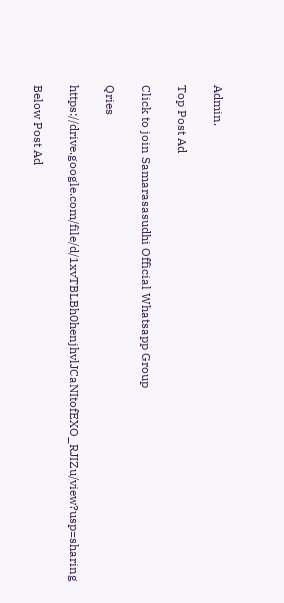Admin.

Top Post Ad

Click to join Samarasasudhi Official Whatsapp Group

Qries

https://drive.google.com/file/d/1xvTBLBh0henjhvlJCaNItofEXO_RJIZu/view?usp=sharing

Below Post Ad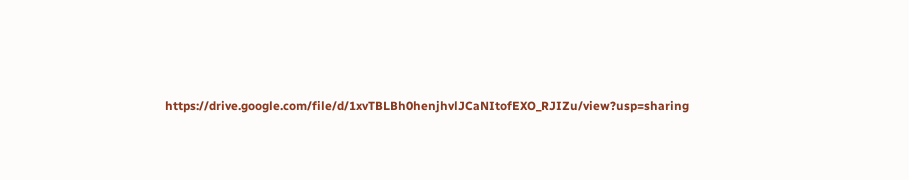https://drive.google.com/file/d/1xvTBLBh0henjhvlJCaNItofEXO_RJIZu/view?usp=sharing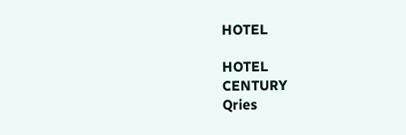HOTEL

HOTEL
CENTURY
Qries